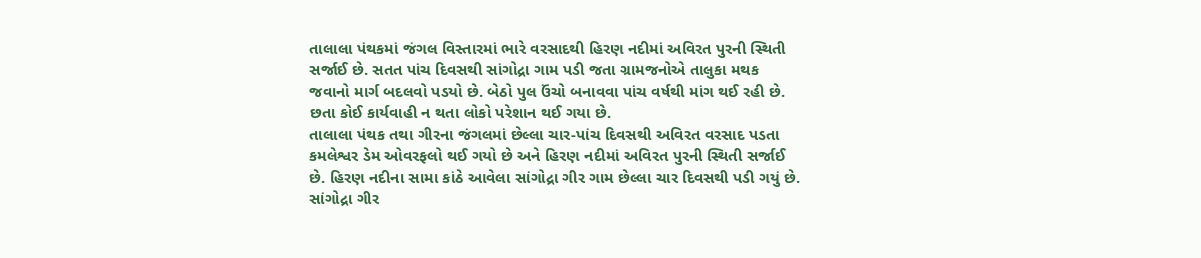તાલાલા પંથકમાં જંગલ વિસ્તારમાં ભારે વરસાદથી હિરણ નદીમાં અવિરત પુરની સ્થિતી સર્જાઈ છે. સતત પાંચ દિવસથી સાંગોદ્રા ગામ પડી જતા ગ્રામજનોએ તાલુકા મથક જવાનો માર્ગ બદલવો પડયો છે. બેઠો પુલ ઉંચો બનાવવા પાંચ વર્ષથી માંગ થઈ રહી છે. છતા કોઈ કાર્યવાહી ન થતા લોકો પરેશાન થઈ ગયા છે.
તાલાલા પંથક તથા ગીરના જંગલમાં છેલ્લા ચાર-પાંચ દિવસથી અવિરત વરસાદ પડતા કમલેશ્વર ડેમ ઓવરફલો થઈ ગયો છે અને હિરણ નદીમાં અવિરત પુરની સ્થિતી સર્જાઈ છે. હિરણ નદીના સામા કાંઠે આવેલા સાંગોદ્રા ગીર ગામ છેલ્લા ચાર દિવસથી પડી ગયું છે.
સાંગોદ્રા ગીર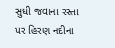સુધી જવાના રસ્તા પર હિરણ નદીના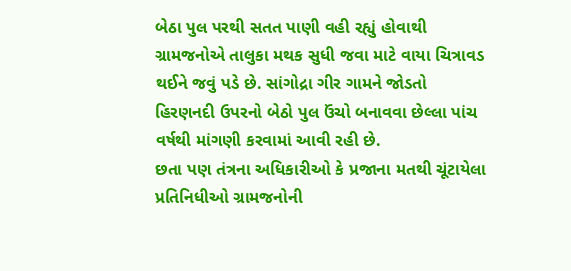બેઠા પુલ પરથી સતત પાણી વહી રહ્યું હોવાથી ગ્રામજનોએ તાલુકા મથક સુધી જવા માટે વાયા ચિત્રાવડ થઈને જવું પડે છે. સાંગોદ્રા ગીર ગામને જોડતો હિરણનદી ઉપરનો બેઠો પુલ ઉંચો બનાવવા છેલ્લા પાંચ વર્ષથી માંગણી કરવામાં આવી રહી છે.
છતા પણ તંત્રના અધિકારીઓ કે પ્રજાના મતથી ચૂંટાયેલા પ્રતિનિધીઓ ગ્રામજનોની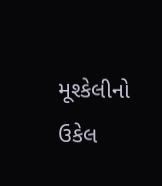મૂશ્કેલીનો ઉકેલ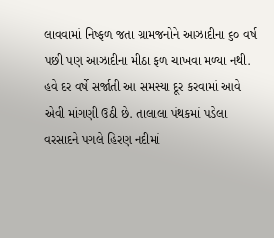લાવવામાં નિષ્ફળ જતા ગ્રામજનોને આઝાદીના ૬૦ વર્ષ પછી પણ આઝાદીના મીઠા ફળ ચાખવા મળ્યા નથી. હવે દર વર્ષે સર્જાતી આ સમસ્યા દૂર કરવામાં આવે એવી માંગણી ઉઠી છે. તાલાલા પંથકમાં પડેલા વરસાદને પગલે હિરણ નદીમાં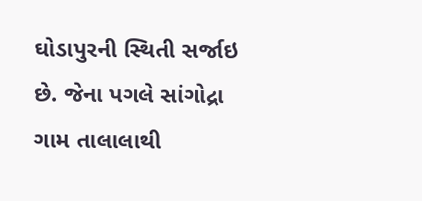ઘોડાપુરની સ્થિતી સર્જાઇ છે. જેના પગલે સાંગોદ્રા ગામ તાલાલાથી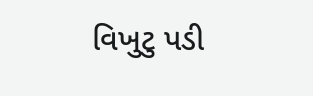વિખુટુ પડી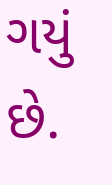ગયું છે.